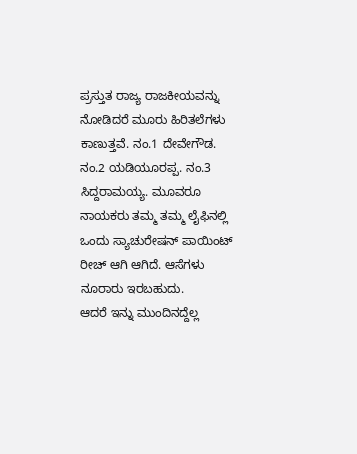ಪ್ರಸ್ತುತ ರಾಜ್ಯ ರಾಜಕೀಯವನ್ನು ನೋಡಿದರೆ ಮೂರು ಹಿರಿತಲೆಗಳು ಕಾಣುತ್ತವೆ. ನಂ.1 ದೇವೇಗೌಡ. ನಂ.2 ಯಡಿಯೂರಪ್ಪ. ನಂ.3 ಸಿದ್ದರಾಮಯ್ಯ. ಮೂವರೂ ನಾಯಕರು ತಮ್ಮ ತಮ್ಮ ಲೈಫಿನಲ್ಲಿ ಒಂದು ಸ್ಯಾಚುರೇಷನ್ ಪಾಯಿಂಟ್ ರೀಚ್ ಆಗಿ ಆಗಿದೆ. ಆಸೆಗಳು ನೂರಾರು ಇರಬಹುದು.
ಆದರೆ ಇನ್ನು ಮುಂದಿನದ್ದೆಲ್ಲ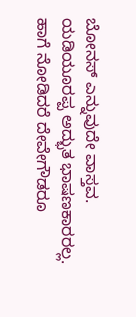ಬೋನಸ್ ಎನ್ನುವುದೇ ವಾಸ್ತವ.
ಯಡಿಯೂರಪ್ಪ ಅದ್ಭುತ ಭಾಷಣಕಾರರಲ್ಲ. ಹಾಗೆ ನೋಡಿದರೆ ದೇವೇಗೌಡರೂ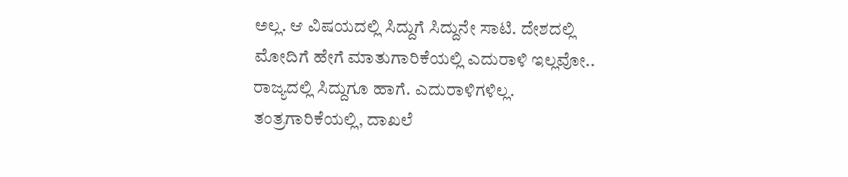ಅಲ್ಲ. ಆ ವಿಷಯದಲ್ಲಿ ಸಿದ್ದುಗೆ ಸಿದ್ದುನೇ ಸಾಟಿ. ದೇಶದಲ್ಲಿ ಮೋದಿಗೆ ಹೇಗೆ ಮಾತುಗಾರಿಕೆಯಲ್ಲಿ ಎದುರಾಳಿ ಇಲ್ಲವೋ.. ರಾಜ್ಯದಲ್ಲಿ ಸಿದ್ದುಗೂ ಹಾಗೆ. ಎದುರಾಳಿಗಳಿಲ್ಲ. ತಂತ್ರಗಾರಿಕೆಯಲ್ಲಿ, ದಾಖಲೆ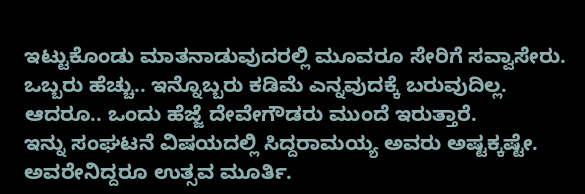ಇಟ್ಟುಕೊಂಡು ಮಾತನಾಡುವುದರಲ್ಲಿ ಮೂವರೂ ಸೇರಿಗೆ ಸವ್ವಾಸೇರು. ಒಬ್ಬರು ಹೆಚ್ಚು.. ಇನ್ನೊಬ್ಬರು ಕಡಿಮೆ ಎನ್ನವುದಕ್ಕೆ ಬರುವುದಿಲ್ಲ. ಆದರೂ.. ಒಂದು ಹೆಜ್ಜೆ ದೇವೇಗೌಡರು ಮುಂದೆ ಇರುತ್ತಾರೆ.
ಇನ್ನು ಸಂಘಟನೆ ವಿಷಯದಲ್ಲಿ ಸಿದ್ದರಾಮಯ್ಯ ಅವರು ಅಷ್ಟಕ್ಕಷ್ಟೇ. ಅವರೇನಿದ್ದರೂ ಉತ್ಸವ ಮೂರ್ತಿ.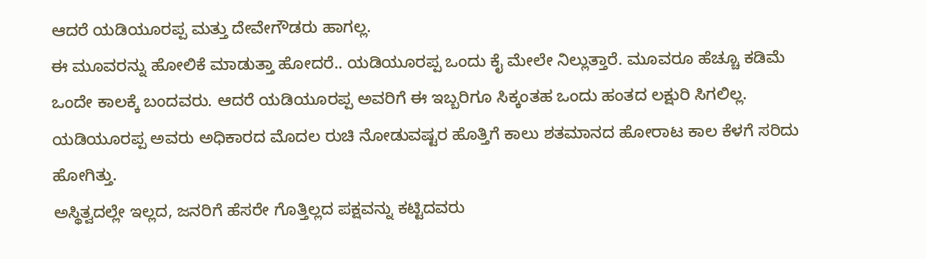ಆದರೆ ಯಡಿಯೂರಪ್ಪ ಮತ್ತು ದೇವೇಗೌಡರು ಹಾಗಲ್ಲ.
ಈ ಮೂವರನ್ನು ಹೋಲಿಕೆ ಮಾಡುತ್ತಾ ಹೋದರೆ.. ಯಡಿಯೂರಪ್ಪ ಒಂದು ಕೈ ಮೇಲೇ ನಿಲ್ಲುತ್ತಾರೆ. ಮೂವರೂ ಹೆಚ್ಚೂ ಕಡಿಮೆ ಒಂದೇ ಕಾಲಕ್ಕೆ ಬಂದವರು. ಆದರೆ ಯಡಿಯೂರಪ್ಪ ಅವರಿಗೆ ಈ ಇಬ್ಬರಿಗೂ ಸಿಕ್ಕಂತಹ ಒಂದು ಹಂತದ ಲಕ್ಷುರಿ ಸಿಗಲಿಲ್ಲ. ಯಡಿಯೂರಪ್ಪ ಅವರು ಅಧಿಕಾರದ ಮೊದಲ ರುಚಿ ನೋಡುವಷ್ಟರ ಹೊತ್ತಿಗೆ ಕಾಲು ಶತಮಾನದ ಹೋರಾಟ ಕಾಲ ಕೆಳಗೆ ಸರಿದು ಹೋಗಿತ್ತು.
ಅಸ್ಥಿತ್ವದಲ್ಲೇ ಇಲ್ಲದ, ಜನರಿಗೆ ಹೆಸರೇ ಗೊತ್ತಿಲ್ಲದ ಪಕ್ಷವನ್ನು ಕಟ್ಟಿದವರು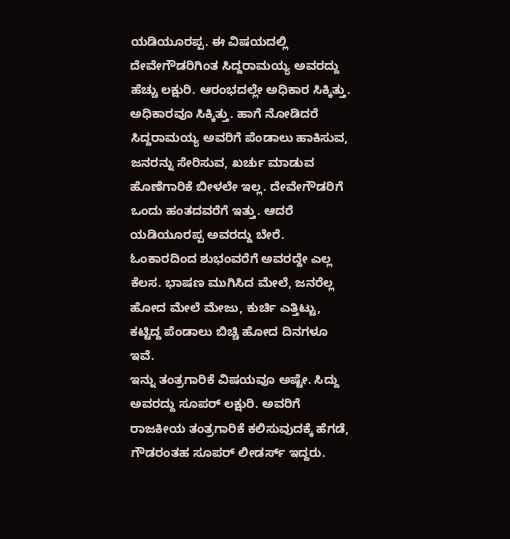ಯಡಿಯೂರಪ್ಪ. ಈ ವಿಷಯದಲ್ಲಿ ದೇವೇಗೌಡರಿಗಿಂತ ಸಿದ್ದರಾಮಯ್ಯ ಅವರದ್ದು ಹೆಚ್ಚು ಲಕ್ಷುರಿ. ಆರಂಭದಲ್ಲೇ ಅಧಿಕಾರ ಸಿಕ್ಕಿತ್ತು. ಅಧಿಕಾರವೂ ಸಿಕ್ಕಿತ್ತು. ಹಾಗೆ ನೋಡಿದರೆ ಸಿದ್ದರಾಮಯ್ಯ ಅವರಿಗೆ ಪೆಂಡಾಲು ಹಾಕಿಸುವ, ಜನರನ್ನು ಸೇರಿಸುವ, ಖರ್ಚು ಮಾಡುವ ಹೊಣೆಗಾರಿಕೆ ಬೀಳಲೇ ಇಲ್ಲ. ದೇವೇಗೌಡರಿಗೆ ಒಂದು ಹಂತದವರೆಗೆ ಇತ್ತು. ಆದರೆ ಯಡಿಯೂರಪ್ಪ ಅವರದ್ದು ಬೇರೆ. ಓಂಕಾರದಿಂದ ಶುಭಂವರೆಗೆ ಅವರದ್ದೇ ಎಲ್ಲ ಕೆಲಸ. ಭಾಷಣ ಮುಗಿಸಿದ ಮೇಲೆ, ಜನರೆಲ್ಲ ಹೋದ ಮೇಲೆ ಮೇಜು, ಕುರ್ಚಿ ಎತ್ತಿಟ್ಟು, ಕಟ್ಟಿದ್ದ ಪೆಂಡಾಲು ಬಿಚ್ಚಿ ಹೋದ ದಿನಗಳೂ ಇವೆ.
ಇನ್ನು ತಂತ್ರಗಾರಿಕೆ ವಿಷಯವೂ ಅಷ್ಟೇ. ಸಿದ್ದು ಅವರದ್ದು ಸೂಪರ್ ಲಕ್ಷುರಿ. ಅವರಿಗೆ ರಾಜಕೀಯ ತಂತ್ರಗಾರಿಕೆ ಕಲಿಸುವುದಕ್ಕೆ ಹೆಗಡೆ, ಗೌಡರಂತಹ ಸೂಪರ್ ಲೀಡರ್ಸ್ ಇದ್ದರು.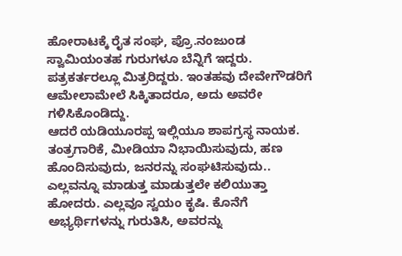ಹೋರಾಟಕ್ಕೆ ರೈತ ಸಂಘ, ಪ್ರೊ.ನಂಜುಂಡ ಸ್ವಾಮಿಯಂತಹ ಗುರುಗಳೂ ಬೆನ್ನಿಗೆ ಇದ್ದರು. ಪತ್ರಕರ್ತರಲ್ಲೂ ಮಿತ್ರರಿದ್ದರು. ಇಂತಹವು ದೇವೇಗೌಡರಿಗೆ ಆಮೇಲಾಮೇಲೆ ಸಿಕ್ಕಿತಾದರೂ, ಅದು ಅವರೇ ಗಳಿಸಿಕೊಂಡಿದ್ದು.
ಆದರೆ ಯಡಿಯೂರಪ್ಪ ಇಲ್ಲಿಯೂ ಶಾಪಗ್ರಸ್ಥ ನಾಯಕ. ತಂತ್ರಗಾರಿಕೆ, ಮೀಡಿಯಾ ನಿಭಾಯಿಸುವುದು, ಹಣ ಹೊಂದಿಸುವುದು, ಜನರನ್ನು ಸಂಘಟಿಸುವುದು.. ಎಲ್ಲವನ್ನೂ ಮಾಡುತ್ತ ಮಾಡುತ್ತಲೇ ಕಲಿಯುತ್ತಾ ಹೋದರು. ಎಲ್ಲವೂ ಸ್ವಯಂ ಕೃಷಿ. ಕೊನೆಗೆ ಅಭ್ಯರ್ಥಿಗಳನ್ನು ಗುರುತಿಸಿ, ಅವರನ್ನು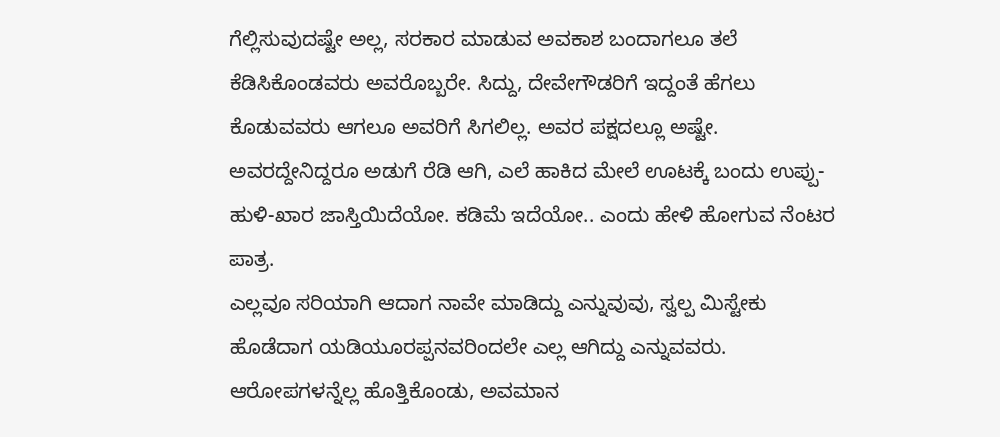ಗೆಲ್ಲಿಸುವುದಷ್ಟೇ ಅಲ್ಲ, ಸರಕಾರ ಮಾಡುವ ಅವಕಾಶ ಬಂದಾಗಲೂ ತಲೆ ಕೆಡಿಸಿಕೊಂಡವರು ಅವರೊಬ್ಬರೇ. ಸಿದ್ದು, ದೇವೇಗೌಡರಿಗೆ ಇದ್ದಂತೆ ಹೆಗಲು ಕೊಡುವವರು ಆಗಲೂ ಅವರಿಗೆ ಸಿಗಲಿಲ್ಲ. ಅವರ ಪಕ್ಷದಲ್ಲೂ ಅಷ್ಟೇ. ಅವರದ್ದೇನಿದ್ದರೂ ಅಡುಗೆ ರೆಡಿ ಆಗಿ, ಎಲೆ ಹಾಕಿದ ಮೇಲೆ ಊಟಕ್ಕೆ ಬಂದು ಉಪ್ಪು-ಹುಳಿ-ಖಾರ ಜಾಸ್ತಿಯಿದೆಯೋ. ಕಡಿಮೆ ಇದೆಯೋ.. ಎಂದು ಹೇಳಿ ಹೋಗುವ ನೆಂಟರ ಪಾತ್ರ.
ಎಲ್ಲವೂ ಸರಿಯಾಗಿ ಆದಾಗ ನಾವೇ ಮಾಡಿದ್ದು ಎನ್ನುವುವು, ಸ್ವಲ್ಪ ಮಿಸ್ಟೇಕು ಹೊಡೆದಾಗ ಯಡಿಯೂರಪ್ಪನವರಿಂದಲೇ ಎಲ್ಲ ಆಗಿದ್ದು ಎನ್ನುವವರು. ಆರೋಪಗಳನ್ನೆಲ್ಲ ಹೊತ್ತಿಕೊಂಡು, ಅವಮಾನ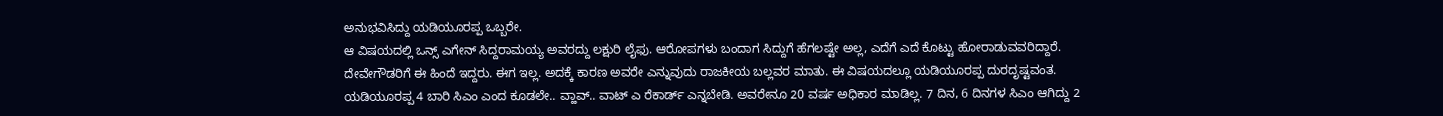ಅನುಭವಿಸಿದ್ದು ಯಡಿಯೂರಪ್ಪ ಒಬ್ಬರೇ.
ಆ ವಿಷಯದಲ್ಲಿ ಒನ್ಸ್ ಎಗೇನ್ ಸಿದ್ದರಾಮಯ್ಯ ಅವರದ್ದು ಲಕ್ಷುರಿ ಲೈಫು. ಆರೋಪಗಳು ಬಂದಾಗ ಸಿದ್ದುಗೆ ಹೆಗಲಷ್ಟೇ ಅಲ್ಲ, ಎದೆಗೆ ಎದೆ ಕೊಟ್ಟು ಹೋರಾಡುವವರಿದ್ದಾರೆ.
ದೇವೇಗೌಡರಿಗೆ ಈ ಹಿಂದೆ ಇದ್ದರು. ಈಗ ಇಲ್ಲ. ಅದಕ್ಕೆ ಕಾರಣ ಅವರೇ ಎನ್ನುವುದು ರಾಜಕೀಯ ಬಲ್ಲವರ ಮಾತು. ಈ ವಿಷಯದಲ್ಲೂ ಯಡಿಯೂರಪ್ಪ ದುರದೃಷ್ಟವಂತ.
ಯಡಿಯೂರಪ್ಪ 4 ಬಾರಿ ಸಿಎಂ ಎಂದ ಕೂಡಲೇ.. ವ್ಹಾವ್.. ವಾಟ್ ಎ ರೆಕಾರ್ಡ್ ಎನ್ನಬೇಡಿ. ಅವರೇನೂ 20 ವರ್ಷ ಅಧಿಕಾರ ಮಾಡಿಲ್ಲ. 7 ದಿನ, 6 ದಿನಗಳ ಸಿಎಂ ಆಗಿದ್ದು 2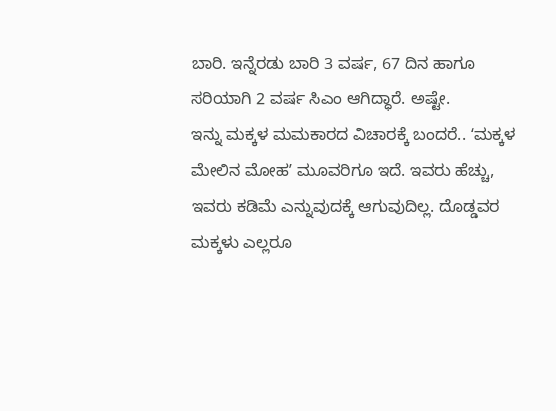ಬಾರಿ. ಇನ್ನೆರಡು ಬಾರಿ 3 ವರ್ಷ, 67 ದಿನ ಹಾಗೂ ಸರಿಯಾಗಿ 2 ವರ್ಷ ಸಿಎಂ ಆಗಿದ್ಧಾರೆ. ಅಷ್ಟೇ.
ಇನ್ನು ಮಕ್ಕಳ ಮಮಕಾರದ ವಿಚಾರಕ್ಕೆ ಬಂದರೆ.. ʻಮಕ್ಕಳ ಮೇಲಿನ ಮೋಹʼ ಮೂವರಿಗೂ ಇದೆ. ಇವರು ಹೆಚ್ಚು, ಇವರು ಕಡಿಮೆ ಎನ್ನುವುದಕ್ಕೆ ಆಗುವುದಿಲ್ಲ. ದೊಡ್ಡವರ ಮಕ್ಕಳು ಎಲ್ಲರೂ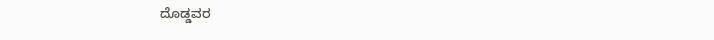ದೊಡ್ಡವರ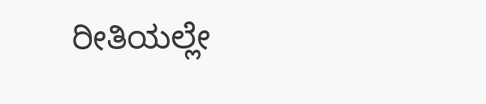ರೀತಿಯಲ್ಲೇ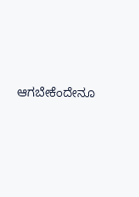ಆಗಬೇಕೆಂದೇನೂ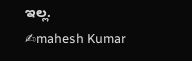ಇಲ್ಲ.
✍mahesh Kumar